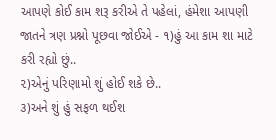આપણે કોઈ કામ શરૂ કરીએ તે પહેલાં, હંમેશા આપણી જાતને ત્રણ પ્રશ્નો પૂછવા જોઈએ - ૧)હું આ કામ શા માટે કરી રહ્યો છું..
૨)એનું પરિણામો શું હોઈ શકે છે..
૩)અને શું હું સફળ થઈશ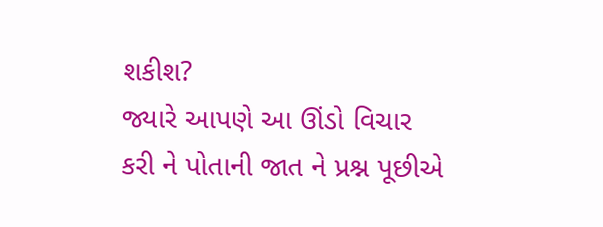શકીશ?
જ્યારે આપણે આ ઊંડો વિચાર કરી ને પોતાની જાત ને પ્રશ્ન પૂછીએ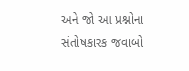અને જો આ પ્રશ્નોના સંતોષકારક જવાબો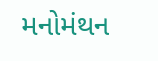મનોમંથન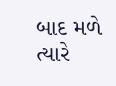બાદ મળે ત્યારે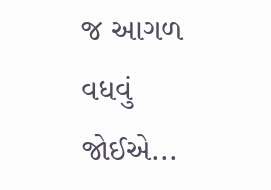જ આગળ વધવું જોઈએ...